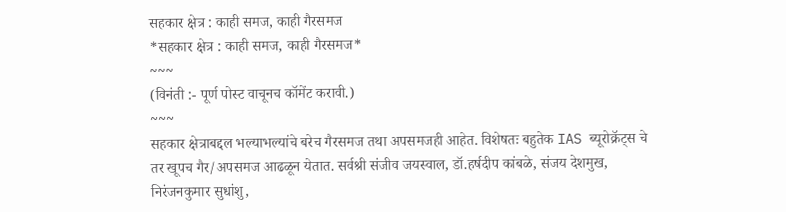सहकार क्षेत्र : काही समज, काही गैरसमज
*सहकार क्षेत्र : काही समज, काही गैरसमज*
~~~
(विनंती :- पूर्ण पोस्ट वाचूनच कॉमेंट करावी.)
~~~
सहकार क्षेत्राबद्दल भल्याभल्यांचे बरेच गैरसमज तथा अपसमजही आहेत. विशेषतः बहुतेक IAS ब्यूरोक्रॅट्स चे तर खूपच गैर/अपसमज आढळून येतात. सर्वश्री संजीव जयस्वाल, डॉ.हर्षदीप कांबळे, संजय देशमुख, निरंजनकुमार सुधांशु,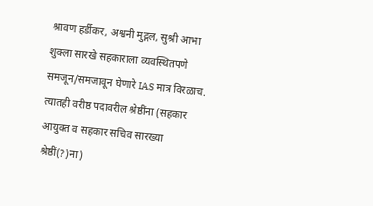श्रावण हर्डीकर, अश्वनी मुद्गल, सुश्री आभा शुक्ला सारखे सहकाराला व्यवस्थितपणे समजून/समजावून घेणारे IAS मात्र विरळाच.
त्यातही वरीष्ठ पदावरील श्रेष्ठींना (सहकार आयुक्त व सहकार सचिव सारख्या श्रेष्ठीं(?)ना)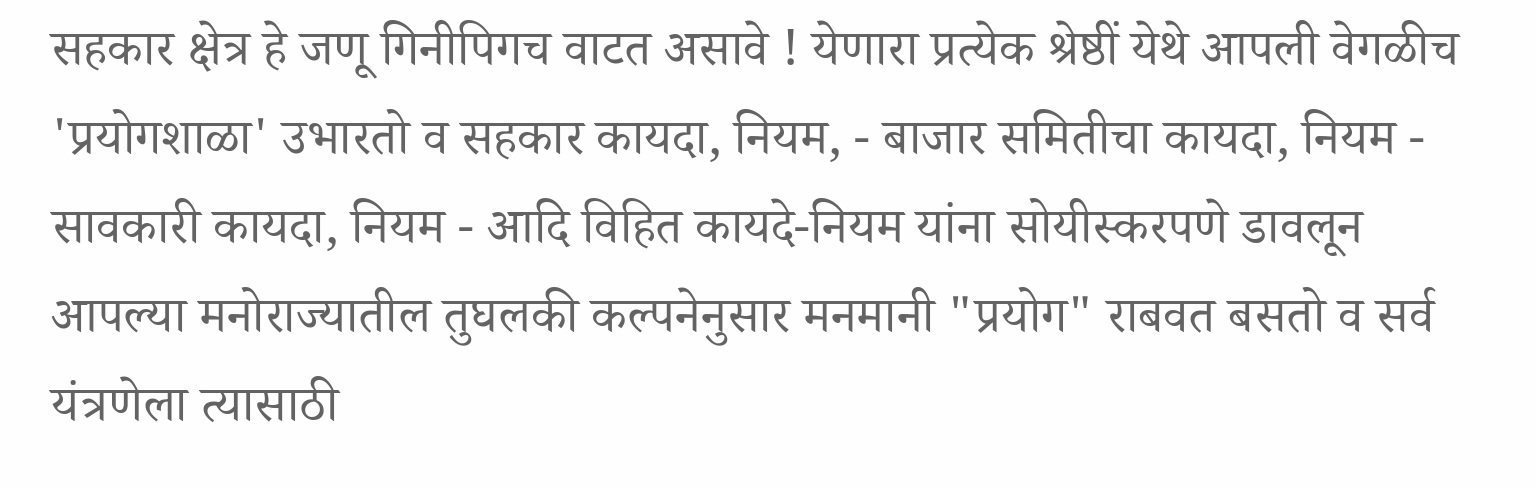सहकार क्षेत्र हे जणू गिनीपिगच वाटत असावे ! येणारा प्रत्येक श्रेष्ठीं येथे आपली वेगळीच 'प्रयोगशाळा' उभारतो व सहकार कायदा, नियम, - बाजार समितीचा कायदा, नियम - सावकारी कायदा, नियम - आदि विहित कायदे-नियम यांना सोयीस्करपणे डावलून आपल्या मनोराज्यातील तुघलकी कल्पनेनुसार मनमानी "प्रयोग" राबवत बसतो व सर्व यंत्रणेला त्यासाठी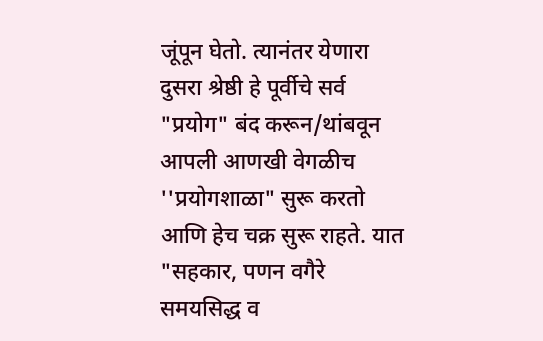जूंपून घेतो. त्यानंतर येणारा दुसरा श्रेष्ठी हे पूर्वीचे सर्व "प्रयोग" बंद करून/थांबवून आपली आणखी वेगळीच ''प्रयोगशाळा" सुरू करतो आणि हेच चक्र सुरू राहते. यात "सहकार, पणन वगैरे समयसिद्ध व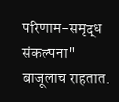परिणाम-समृद्ध संकल्पना" बाजूलाच राहतात.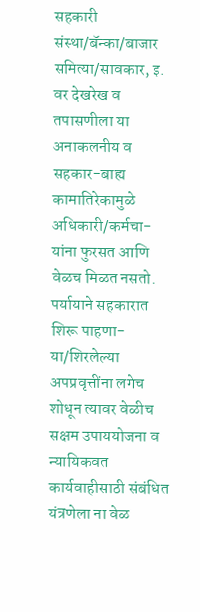सहकारी संस्था/बॅन्का/बाजार समित्या/सावकार, इ. वर देखरेख व तपासणीला या अनाकलनीय व सहकार-बाह्य कामातिरेकामुळे अधिकारी/कर्मचा-यांना फुरसत आणि वेळच मिळत नसतो. पर्यायाने सहकारात शिरू पाहणा-या/शिरलेल्या अपप्रवृत्तींना लगेच शोधून त्यावर वेळीच सक्षम उपाययोजना व न्यायिकवत कार्यवाहीसाठी संबंधित यंत्रणेला ना वेळ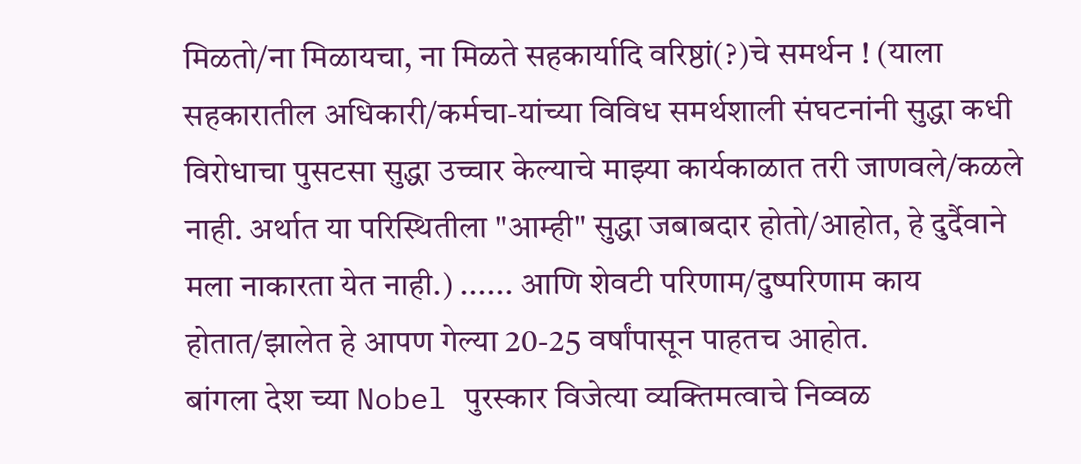मिळतो/ना मिळायचा, ना मिळते सहकार्यादि वरिष्ठां(?)चे समर्थन ! (याला सहकारातील अधिकारी/कर्मचा-यांच्या विविध समर्थशाली संघटनांनी सुद्धा कधी विरोधाचा पुसटसा सुद्धा उच्चार केल्याचे माझ्या कार्यकाळात तरी जाणवले/कळले नाही. अर्थात या परिस्थितीला "आम्ही" सुद्धा जबाबदार होतो/आहोत, हे दुर्दैवाने मला नाकारता येत नाही.) ...... आणि शेवटी परिणाम/दुष्परिणाम काय होतात/झालेत हे आपण गेल्या 20-25 वर्षांपासून पाहतच आहोत.
बांगला देश च्या Nobel पुरस्कार विजेत्या व्यक्तिमत्वाचे निव्वळ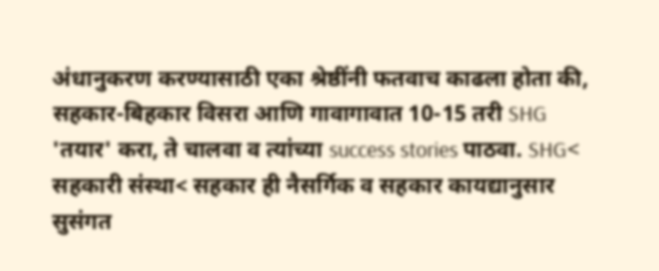अंधानुकरण करण्यासाठी एका श्रेष्ठींनी फतवाच काढला होता की, सहकार-बिहकार विसरा आणि गावागावात 10-15 तरी SHG 'तयार' करा, ते चालवा व त्यांच्या success stories पाठवा. SHG< सहकारी संस्था< सहकार ही नैसर्गिक व सहकार कायद्यानुसार सुसंगत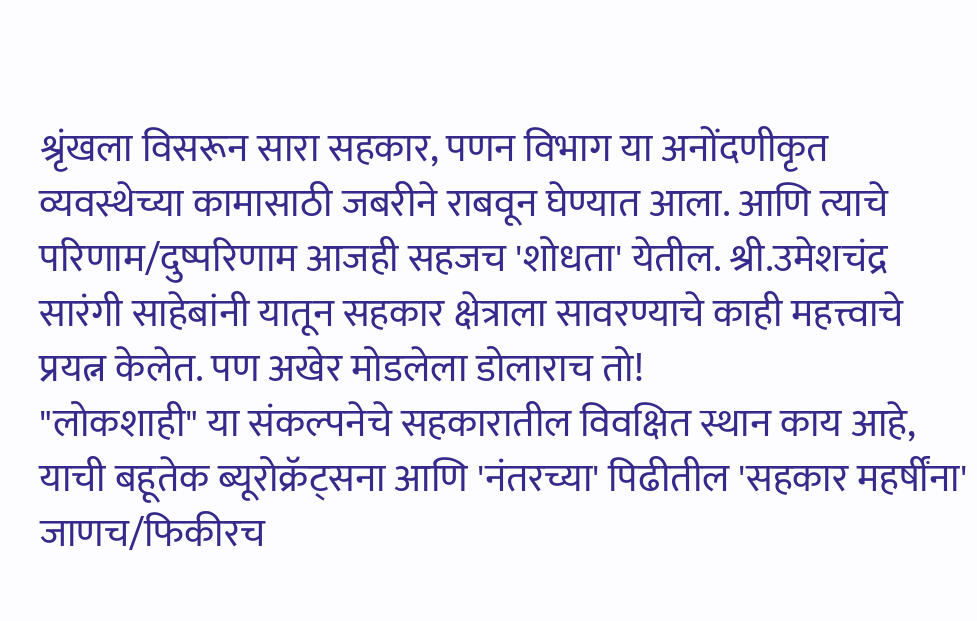श्रृंखला विसरून सारा सहकार, पणन विभाग या अनोंदणीकृत व्यवस्थेच्या कामासाठी जबरीने राबवून घेण्यात आला. आणि त्याचे परिणाम/दुष्परिणाम आजही सहजच 'शोधता' येतील. श्री.उमेशचंद्र सारंगी साहेबांनी यातून सहकार क्षेत्राला सावरण्याचे काही महत्त्वाचे प्रयत्न केलेत. पण अखेर मोडलेला डोलाराच तो!
"लोकशाही" या संकल्पनेचे सहकारातील विवक्षित स्थान काय आहे, याची बहूतेक ब्यूरोक्रॅट्सना आणि 'नंतरच्या' पिढीतील 'सहकार महर्षींना' जाणच/फिकीरच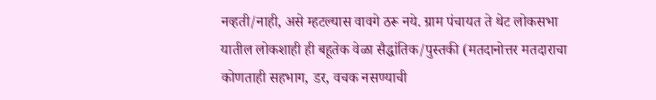नव्हती/नाही, असे म्हटल्यास वावगे ठरू नये. ग्राम पंचायत ते थेट लोकसभा यातील लोकशाही ही बहूतेक वेळा सैद्धांतिक/पुस्तकी (मतदानोत्तर मतदाराचा कोणताही सहभाग, डर, वचक नसण्याची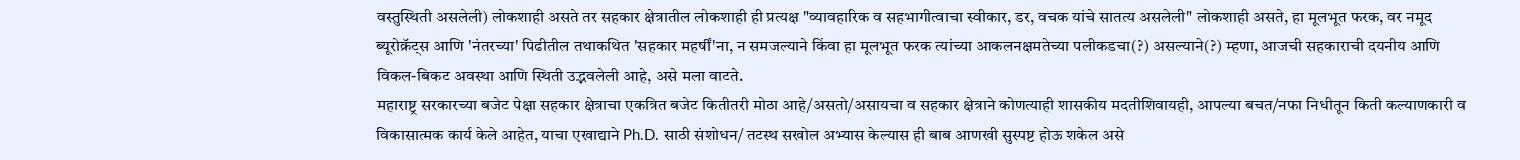वस्तुस्थिती असलेली) लोकशाही असते तर सहकार क्षेत्रातील लोकशाही ही प्रत्यक्ष "व्यावहारिक व सहभागीत्वाचा स्वीकार, डर, वचक यांचे सातत्य असलेली" लोकशाही असते, हा मूलभूत फरक, वर नमूद ब्यूरोक्रॅट्स आणि 'नंतरच्या' पिढीतील तथाकथित 'सहकार महर्षीं'ना, न समजल्याने किंवा हा मूलभूत फरक त्यांच्या आकलनक्षमतेच्या पलीकडचा(?) असल्याने(?) म्हणा, आजची सहकाराची दयनीय आणि विकल-बिकट अवस्था आणि स्थिती उद्भवलेली आहे, असे मला वाटते.
महाराष्ट्र सरकारच्या बजेट पेक्षा सहकार क्षेत्राचा एकत्रित बजेट कितीतरी मोठा आहे/असतो/असायचा व सहकार क्षेत्राने कोणत्याही शासकीय मदतीशिवायही, आपल्या बचत/नफा निधीतून किती कल्याणकारी व विकासात्मक कार्य केले आहेत, याचा एखाद्याने Ph.D. साठी संशोधन/ तटस्थ सखोल अभ्यास केल्यास ही बाब आणखी सुस्पष्ट होऊ शकेल असे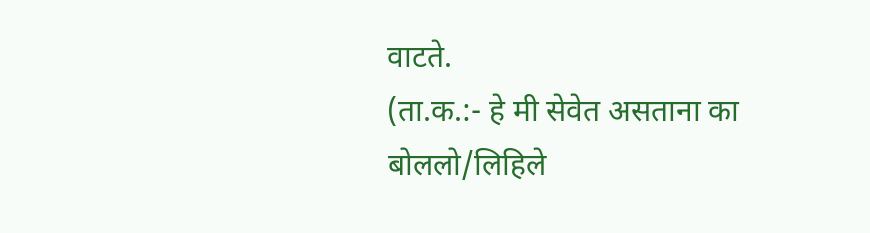वाटते.
(ता.क.:- हे मी सेवेत असताना का बोललो/लिहिले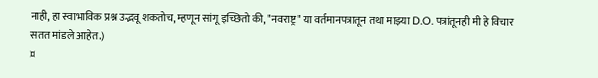नाही, हा स्वाभाविक प्रश्न उद्भवू शकतोच, म्हणून सांगू इच्छितो की, "नवराष्ट्र" या वर्तमानपत्रातून तथा माझ्या D.O. पत्रांतूनही मी हे विचार सतत मांडले आहेत.)
¤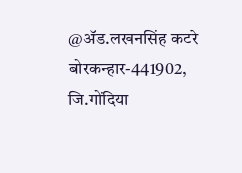@ॲड.लखनसिंह कटरे
बोरकन्हार-441902, जि.गोंदिया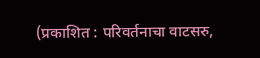(प्रकाशित : परिवर्तनाचा वाटसरु,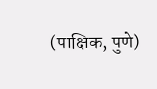(पाक्षिक, पुणे)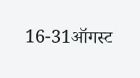16-31ऑगस्ट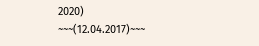2020)
~~~(12.04.2017)~~~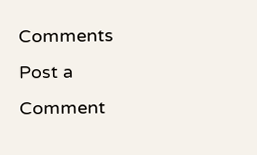Comments
Post a Comment